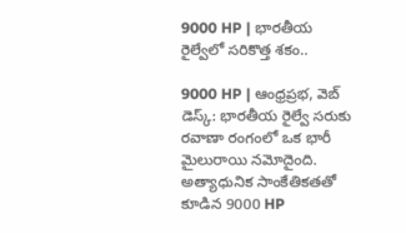9000 HP | భారతీయ రైల్వేలో సరికొత్త శకం..

9000 HP | ఆంధ్రప్రభ, వెబ్‌ డెస్క్: భారతీయ రైల్వే సరుకు రవాణా రంగంలో ఒక భారీ మైలురాయి నమోదైంది. అత్యాధునిక సాంకేతికతతో కూడిన 9000 HP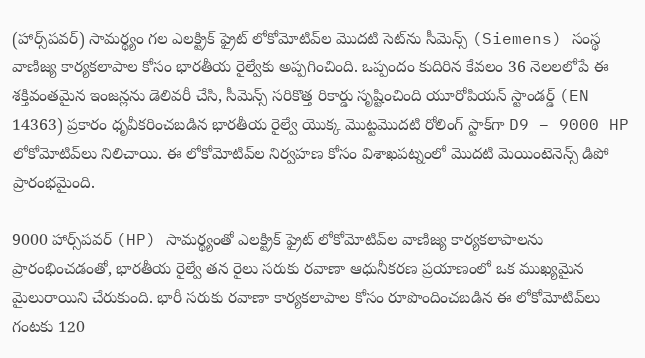(హార్స్‌పవర్) సామర్థ్యం గల ఎలక్ట్రిక్ ఫ్రైట్ లోకోమోటివ్‌ల మొదటి సెట్‌ను సీమెన్స్ (Siemens) సంస్థ వాణిజ్య కార్యకలాపాల కోసం భారతీయ రైల్వేకు అప్పగించింది. ఒప్పందం కుదిరిన కేవలం 36 నెలలలోపే ఈ శక్తివంతమైన ఇంజన్లను డెలివరీ చేసి, సీమెన్స్ సరికొత్త రికార్డు సృష్టించింది యూరోపియన్ స్టాండర్డ్ (EN 14363) ప్రకారం ధృవీకరించబడిన భారతీయ రైల్వే యొక్క మొట్టమొదటి రోలింగ్ స్టాక్‌గా D9 – 9000 HP లోకోమోటివ్‌లు నిలిచాయి. ఈ లోకోమోటివ్‌ల నిర్వహణ కోసం విశాఖపట్నంలో మొదటి మెయింటెనెన్స్ డిపో ప్రారంభమైంది.

9000 హార్స్‌పవర్ (HP) సామర్థ్యంతో ఎలక్ట్రిక్ ఫ్రైట్ లోకోమోటివ్‌ల వాణిజ్య కార్యకలాపాలను ప్రారంభించడంతో, భారతీయ రైల్వే తన రైలు సరుకు రవాణా ఆధునీకరణ ప్రయాణంలో ఒక ముఖ్యమైన మైలురాయిని చేరుకుంది. భారీ సరుకు రవాణా కార్యకలాపాల కోసం రూపొందించబడిన ఈ లోకోమోటివ్‌లు గంటకు 120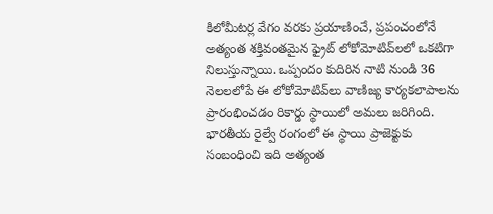కిలోమీటర్ల వేగం వరకు ప్రయాణించే, ప్రపంచంలోనే అత్యంత శక్తివంతమైన ఫ్రైట్ లోకోమోటివ్‌లలో ఒకటిగా నిలుస్తున్నాయి. ఒప్పందం కుదిరిన నాటి నుండి 36 నెలలలోపే ఈ లోకోమోటివ్‌లు వాణిజ్య కార్యకలాపాలను ప్రారంభించడం రికార్డు స్థాయిలో అమలు జరిగింది. భారతీయ రైల్వే రంగంలో ఈ స్థాయి ప్రాజెక్టుకు సంబంధించి ఇది అత్యంత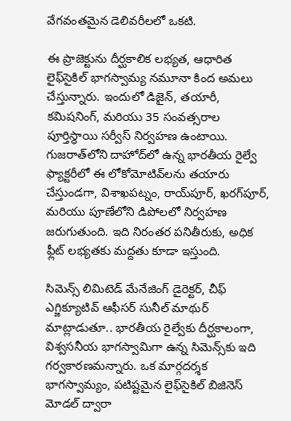వేగవంతమైన డెలివరీలలో ఒకటి.

ఈ ప్రాజెక్టును దీర్ఘకాలిక లభ్యత, ఆధారిత లైఫ్‌సైకిల్ భాగస్వామ్య నమూనా కింద అమలు చేస్తున్నారు. ఇందులో డిజైన్, తయారీ, కమిషనింగ్, మరియు 35 సంవత్సరాల పూర్తిస్థాయి సర్వీస్ నిర్వహణ ఉంటాయి. గుజరాత్‌లోని దాహోద్‌లో ఉన్న భారతీయ రైల్వే ఫ్యాక్టరీలో ఈ లోకోమోటివ్‌లను తయారు చేస్తుండగా, విశాఖపట్నం, రాయ్‌పూర్, ఖరగ్‌పూర్, మరియు పూణేలోని డిపోలలో నిర్వహణ జరుగుతుంది. ఇది నిరంతర పనితీరుకు, అధిక ఫ్లీట్ లభ్యతకు మద్దతు కూడా ఇస్తుంది.

సిమెన్స్ లిమిటెడ్ మేనేజింగ్ డైరెక్టర్, చీఫ్ ఎగ్జిక్యూటివ్ ఆఫీసర్ సునీల్ మాథుర్ మాట్లాడుతూ.. భారతీయ రైల్వేకు దీర్ఘకాలంగా, విశ్వసనీయ భాగస్వామిగా ఉన్న సిమెన్స్‌కు ఇది గర్వకారణమన్నారు. ఒక మార్గదర్శక భాగస్వామ్యం, పటిష్టమైన లైఫ్‌సైకిల్ బిజినెస్ మోడల్ ద్వారా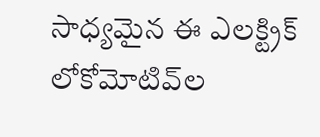సాధ్యమైన ఈ ఎలక్ట్రిక్ లోకోమోటివ్‌ల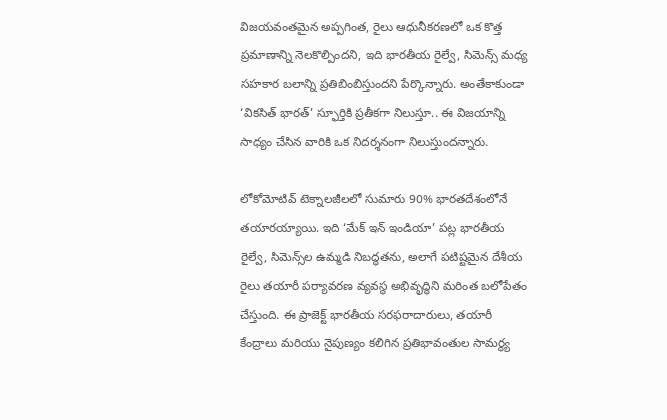విజయవంతమైన అప్పగింత, రైలు ఆధునీకరణలో ఒక కొత్త ప్రమాణాన్ని నెలకొల్పిందని, ఇది భారతీయ రైల్వే, సిమెన్స్ మధ్య సహకార బలాన్ని ప్రతిబింబిస్తుందని పేర్కొన్నారు. అంతేకాకుండా ‘వికసిత్ భారత్’ స్ఫూర్తికి ప్రతీకగా నిలుస్తూ.. ఈ విజయాన్ని సాధ్యం చేసిన వారికి ఒక నిదర్శనంగా నిలుస్తుందన్నారు.

లోకోమోటివ్ టెక్నాలజీలలో సుమారు 90% భారతదేశంలోనే తయారయ్యాయి. ఇది ‘మేక్ ఇన్ ఇండియా’ పట్ల భారతీయ రైల్వే, సిమెన్స్‌ల ఉమ్మడి నిబద్ధతను, అలాగే పటిష్టమైన దేశీయ రైలు తయారీ పర్యావరణ వ్యవస్థ అభివృద్ధిని మరింత బలోపేతం చేస్తుంది. ఈ ప్రాజెక్ట్ భారతీయ సరఫరాదారులు, తయారీ కేంద్రాలు మరియు నైపుణ్యం కలిగిన ప్రతిభావంతుల సామర్థ్య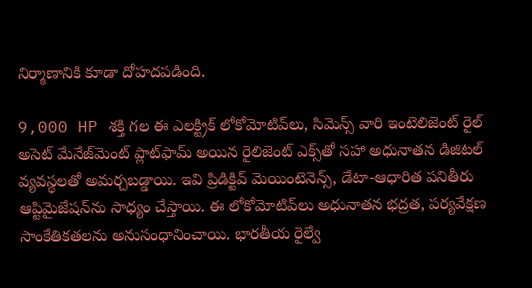నిర్మాణానికి కూడా దోహదపడింది.

9,000 HP శక్తి గల ఈ ఎలక్ట్రిక్ లోకోమోటివ్‌లు, సిమెన్స్ వారి ఇంటెలిజెంట్ రైల్ అసెట్ మేనేజ్‌మెంట్ ప్లాట్‌ఫామ్ అయిన రైలిజెంట్ ఎక్స్‌తో సహా అధునాతన డిజిటల్ వ్యవస్థలతో అమర్చబడ్డాయి. ఇవి ప్రిడిక్టివ్ మెయింటెనెన్స్, డేటా-ఆధారిత పనితీరు ఆప్టిమైజేషన్‌ను సాధ్యం చేస్తాయి. ఈ లోకోమోటివ్‌లు అధునాతన భద్రత, పర్యవేక్షణ సాంకేతికతలను అనుసంధానించాయి. భారతీయ రైల్వే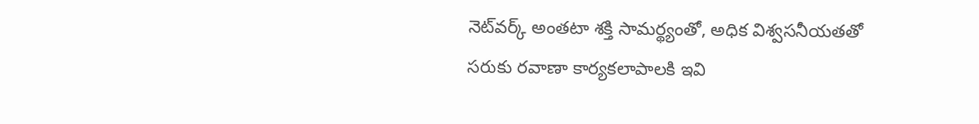నెట్‌వర్క్ అంతటా శక్తి సామర్థ్యంతో, అధిక విశ్వసనీయతతో సరుకు రవాణా కార్యకలాపాలకి ఇవి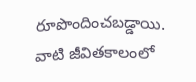రూపొందించబడ్డాయి. వాటి జీవితకాలంలో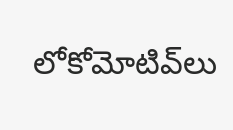లోకోమోటివ్‌లు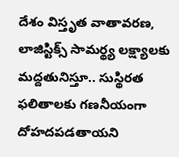దేశం విస్తృత వాతావరణ, లాజిస్టిక్స్ సామర్థ్య లక్ష్యాలకు మద్దతునిస్తూ.. సుస్థిరత ఫలితాలకు గణనీయంగా దోహదపడతాయని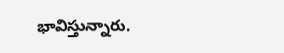భావిస్తున్నారు.